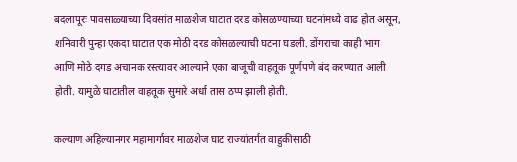बदलापूरः पावसाळ्याच्या दिवसांत माळशेज घाटात दरड कोसळण्याच्या घटनांमध्ये वाढ होत असून, शनिवारी पुन्हा एकदा घाटात एक मोठी दरड कोसळल्याची घटना घडली. डोंगराचा काही भाग आणि मोठे दगड अचानक रस्त्यावर आल्याने एका बाजूची वाहतूक पूर्णपणे बंद करण्यात आली होती. यामुळे घाटातील वाहतूक सुमारे अर्धा तास ठप्प झाली होती.

कल्याण अहिल्यानगर महामार्गावर माळशेज घाट राज्यांतर्गत वाहुकीसाठी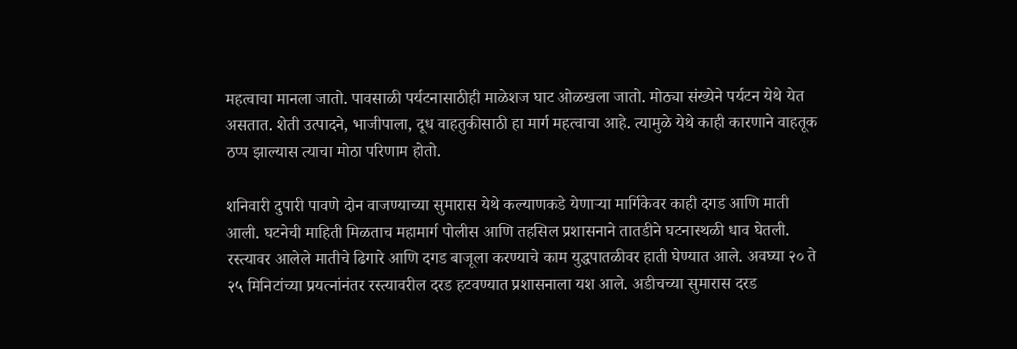महत्वाचा मानला जातो. पावसाळी पर्यटनासाठीही माळेशज घाट ओळखला जातो. मोठ्या संख्येने पर्यटन येथे येत असतात. शेती उत्पादने, भाजीपाला, दूध वाहतुकीसाठी हा मार्ग महत्वाचा आहे. त्यामुळे येथे काही कारणाने वाहतूक ठप्प झाल्यास त्याचा मोठा परिणाम होतो.

शनिवारी दुपारी पावणे दोन वाजण्याच्या सुमारास येथे कल्याणकडे येणाऱ्या मार्गिकेवर काही दगड आणि माती आली. घटनेची माहिती मिळताच महामार्ग पोलीस आणि तहसिल प्रशासनाने तातडीने घटनास्थळी धाव घेतली. रस्त्यावर आलेले मातीचे ढिगारे आणि दगड बाजूला करण्याचे काम युद्धपातळीवर हाती घेण्यात आले. अवघ्या २० ते २५ मिनिटांच्या प्रयत्नांनंतर रस्त्यावरील दरड हटवण्यात प्रशासनाला यश आले. अडीचच्या सुमारास दरड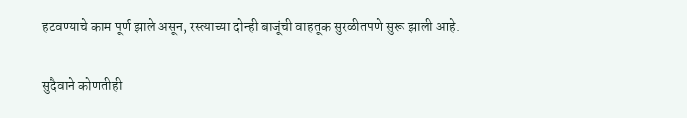हटवण्याचे काम पूर्ण झाले असून, रस्त्याच्या दोन्ही बाजूंची वाहतूक सुरळीतपणे सुरू झाली आहे.

सुदैवाने कोणतीही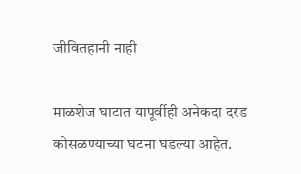जीवितहानी नाही

माळशेज घाटात यापूर्वीही अनेकदा दरड कोसळण्याच्या घटना घडल्या आहेत.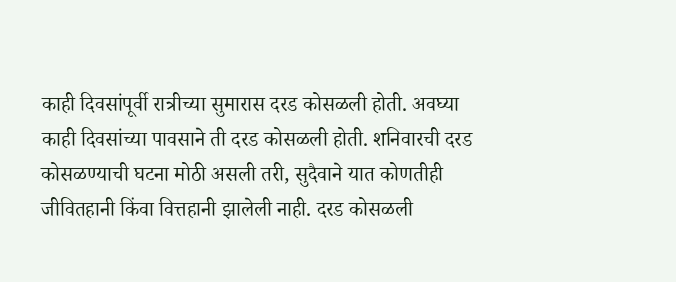काही दिवसांपूर्वी रात्रीच्या सुमारास दरड कोसळली होती. अवघ्या काही दिवसांच्या पावसाने ती दरड कोसळली होती. शनिवारची दरड कोसळण्याची घटना मोठी असली तरी, सुदैवाने यात कोणतीही जीवितहानी किंवा वित्तहानी झालेली नाही. दरड कोसळली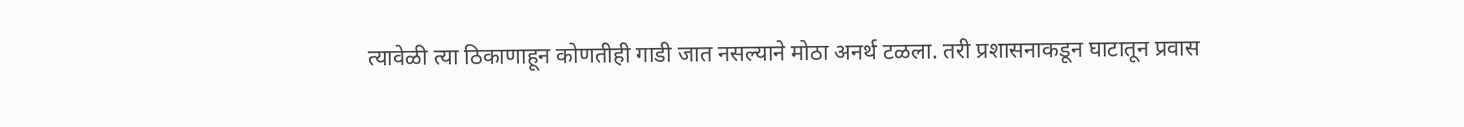त्यावेळी त्या ठिकाणाहून कोणतीही गाडी जात नसल्याने मोठा अनर्थ टळला. तरी प्रशासनाकडून घाटातून प्रवास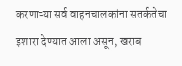करणाऱ्या सर्व वाहनचालकांना सतर्कतेचा इशारा देण्यात आला असून, खराब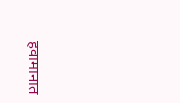हवामानात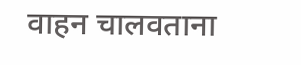वाहन चालवताना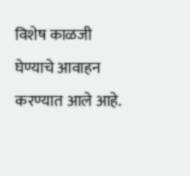विशेष काळजी घेण्याचे आवाहन करण्यात आले आहे.